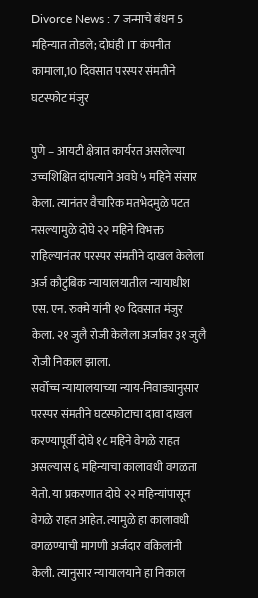Divorce News : 7 जन्माचे बंधन 5 महिन्यात तोडले; दोघंही IT कंपनीत कामाला,10 दिवसात परस्पर संमतीने घटस्फोट मंजुर

पुणे – आयटी क्षेत्रात कार्यरत असलेल्या उच्चशिक्षित दांपत्याने अवघे ५ महिने संसार केला. त्यानंतर वैचारिक मतभेदमुळे पटत नसल्यामुळे दोघे २२ महिने विभक्त राहिल्यानंतर परस्पर संमतीने दाखल केलेला अर्ज कौटुंबिक न्यायालयातील न्यायाधीश एस. एन. रुक्मे यांनी १० दिवसात मंजुर केला. २१ जुलै रोजी केलेला अर्जावर ३१ जुलै रोजी निकाल झाला.
सर्वोच्च न्यायालयाच्या न्याय-निवाड्यानुसार परस्पर संमतीने घटस्फोटाचा दावा दाखल करण्यापूर्वी दोघे १८ महिने वेगळे राहत असल्यास ६ महिन्याचा कालावधी वगळता येतो. या प्रकरणात दोघे २२ महिन्यांपासून वेगळे राहत आहेत. त्यामुळे हा कालावधी वगळण्याची मागणी अर्जदार वकिलांनी केली. त्यानुसार न्यायालयाने हा निकाल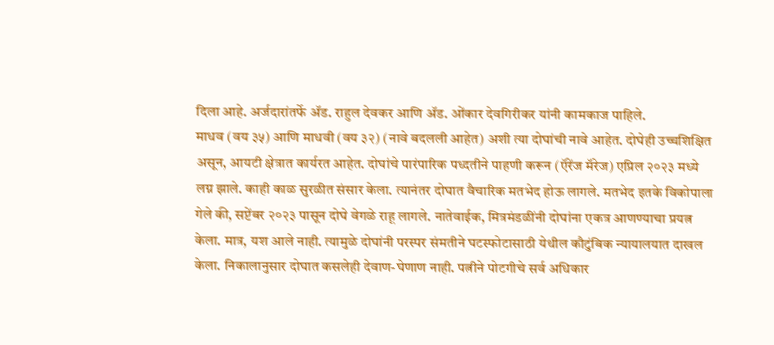दिला आहे. अर्जदारांतर्फे ॲड. राहुल देवकर आणि ॲड. ओंकार देवगिरीकर यांनी कामकाज पाहिले.
माधव (वय ३५) आणि माधवी (वय ३२) (नावे बदलली आहेत) अशी त्या दोघांची नावे आहेत. दोघेही उच्चशिक्षित असून, आयटी क्षेत्रात कार्यरत आहेत. दोघांचे पारंपारिक पध्दतीने पाहणी करून (ऍरेंज मॅरेज) एप्रिल २०२३ मध्ये लग्न झाले. काही काळ सुरळीत संसार केला. त्यानंतर दोघात वैचारिक मतभेद होऊ लागले. मतभेद इतके विकोपाला गेले की, सप्टेंबर २०२३ पासून दोघे वेगळे राहू लागले. नातेवाईक, मित्रमंडळींनी दोघांना एकत्र आणण्याचा प्रयत्न केला. मात्र, यश आले नाही. त्यामुळे दोघांनी परस्पर संमतीने घटस्फोटासाठी येथील कौटुंबिक न्यायालयात दाखल केला. निकालानुसार दोघात कसलेही देवाण-घेणाण नाही. पत्नीने पोटगीचे सर्व अधिकार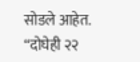सोडले आहेत.
“दोघेही २२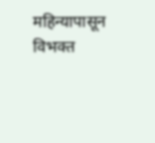महिन्यापासून विभक्त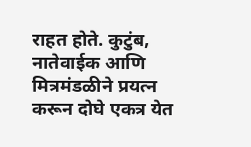राहत होते. कुटुंब, नातेवाईक आणि मित्रमंडळीने प्रयत्न करून दोघे एकत्र येत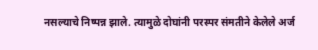नसल्याचे निष्पन्न झाले. त्यामुळे दोघांनी परस्पर संमतीने केलेले अर्ज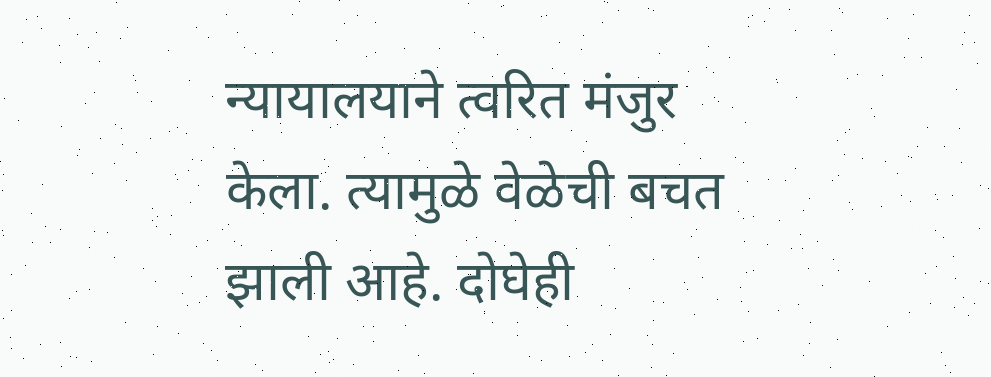न्यायालयाने त्वरित मंजुर केला. त्यामुळे वेळेची बचत झाली आहे. दोघेही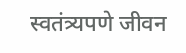स्वतंत्र्यपणे जीवन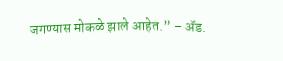जगण्यास मोकळे झाले आहेत.” – ॲड.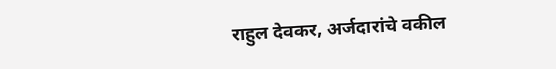राहुल देवकर, अर्जदारांचे वकील